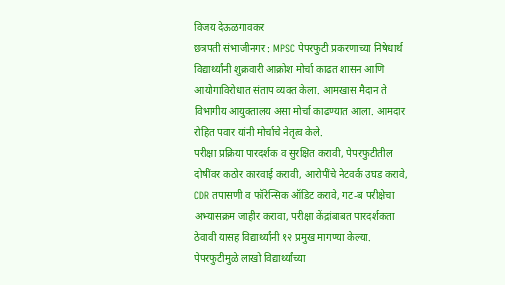विजय देऊळगावकर
छत्रपती संभाजीनगर : MPSC पेपरफुटी प्रकरणाच्या निषेधार्थ विद्यार्थ्यांनी शुक्रवारी आक्रोश मोर्चा काढत शासन आणि आयोगाविरोधात संताप व्यक्त केला. आमखास मैदान ते विभागीय आयुक्तालय असा मोर्चा काढण्यात आला. आमदार रोहित पवार यांनी मोर्चाचे नेतृत्व केले.
परीक्षा प्रक्रिया पारदर्शक व सुरक्षित करावी, पेपरफुटीतील दोषींवर कठोर कारवाई करावी, आरोपींचे नेटवर्क उघड करावे, CDR तपासणी व फॉरेन्सिक ऑडिट करावे, गट-ब परीक्षेचा अभ्यासक्रम जाहीर करावा, परीक्षा केंद्रांबाबत पारदर्शकता ठेवावी यासह विद्यार्थ्यांनी १२ प्रमुख मागण्या केल्या.
पेपरफुटीमुळे लाखो विद्यार्थ्यांच्या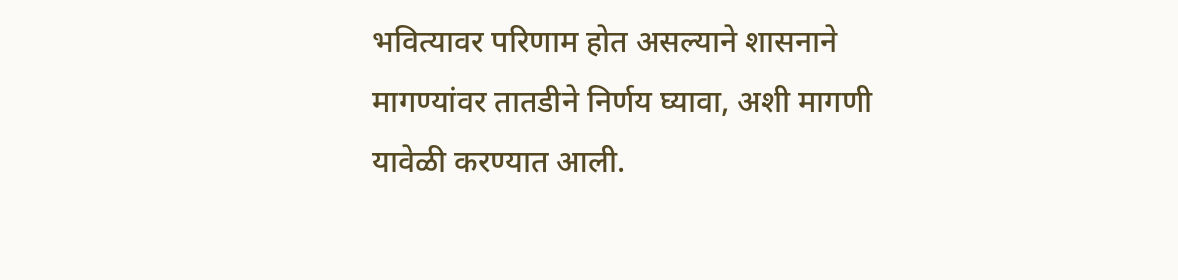भवित्यावर परिणाम होत असल्याने शासनाने मागण्यांवर तातडीने निर्णय घ्यावा, अशी मागणी यावेळी करण्यात आली.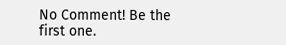No Comment! Be the first one.